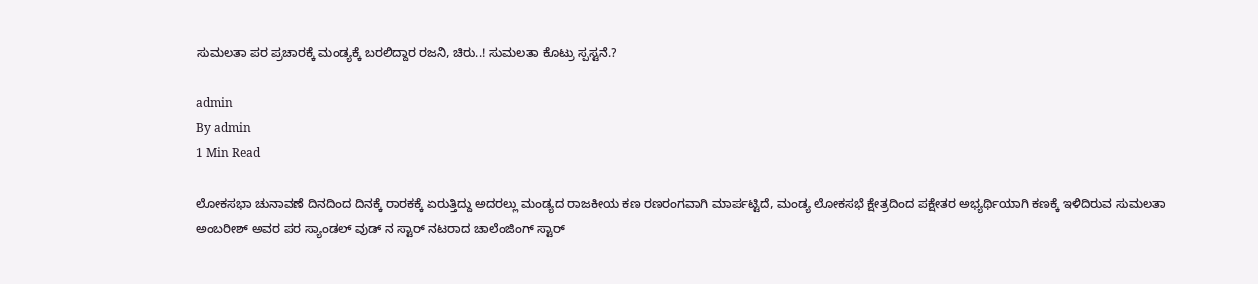ಸುಮಲತಾ ಪರ ಪ್ರಚಾರಕ್ಕೆ ಮಂಡ್ಯಕ್ಕೆ ಬರಲಿದ್ದಾರ ರಜನಿ, ಚಿರು..! ಸುಮಲತಾ ಕೊಟ್ರು ಸ್ಪಸ್ಟನೆ.?

admin
By admin
1 Min Read

ಲೋಕಸಭಾ ಚುನಾವಣೆ ದಿನದಿಂದ ದಿನಕ್ಕೆ ರಾರಕಕ್ಕೆ ಏರುತ್ತಿದ್ದು ಅದರಲ್ಲು ಮಂಡ್ಯದ ರಾಜಕೀಯ ಕಣ ರಣರಂಗವಾಗಿ ಮಾರ್ಪಟ್ಟಿದೆ, ಮಂಡ್ಯ ಲೋಕಸಭೆ ಕ್ಷೇತ್ರದಿಂದ ಪಕ್ಷೇತರ ಅಭ್ಯರ್ಥಿಯಾಗಿ ಕಣಕ್ಕೆ ಇಳಿದಿರುವ ಸುಮಲತಾ ಅಂಬರೀಶ್ ಅವರ ಪರ ಸ್ಯಾಂಡಲ್ ವುಡ್ ನ ಸ್ಟಾರ್ ನಟರಾದ ಚಾಲೆಂಜಿಂಗ್ ಸ್ಟಾರ್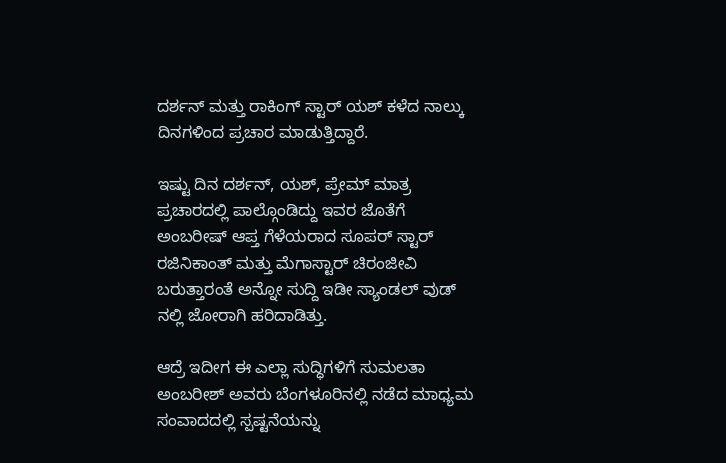ದರ್ಶನ್ ಮತ್ತು ರಾಕಿಂಗ್ ಸ್ಟಾರ್ ಯಶ್ ಕಳೆದ ನಾಲ್ಕು ದಿನಗಳಿಂದ ಪ್ರಚಾರ ಮಾಡುತ್ತಿದ್ದಾರೆ.

ಇಷ್ಟು ದಿನ ದರ್ಶನ್, ಯಶ್, ಪ್ರೇಮ್ ಮಾತ್ರ ಪ್ರಚಾರದಲ್ಲಿ ಪಾಲ್ಗೊಂಡಿದ್ದು ಇವರ ಜೊತೆಗೆ ಅಂಬರೀಷ್ ಆಪ್ತ ಗೆಳೆಯರಾದ ಸೂಪರ್ ಸ್ಟಾರ್ ರಜಿನಿಕಾಂತ್ ಮತ್ತು ಮೆಗಾಸ್ಟಾರ್ ಚಿರಂಜೀವಿ ಬರುತ್ತಾರಂತೆ ಅನ್ನೋ ಸುದ್ದಿ ಇಡೀ ಸ್ಯಾಂಡಲ್ ವುಡ್ ನಲ್ಲಿ ಜೋರಾಗಿ ಹರಿದಾಡಿತ್ತು.

ಆದ್ರೆ ಇದೀಗ ಈ ಎಲ್ಲಾ ಸುದ್ಧಿಗಳಿಗೆ ಸುಮಲತಾ ಅಂಬರೀಶ್ ಅವರು ಬೆಂಗಳೂರಿನಲ್ಲಿ ನಡೆದ ಮಾಧ್ಯಮ ಸಂವಾದದಲ್ಲಿ ಸ್ಪಷ್ಟನೆಯನ್ನು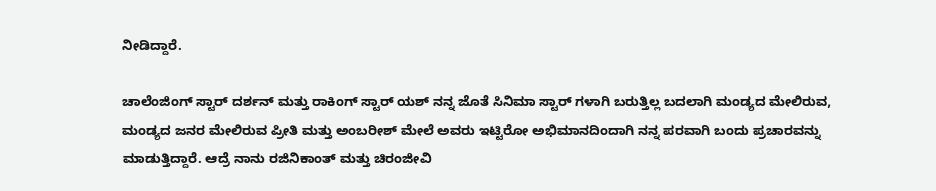ನೀಡಿದ್ದಾರೆ.

ಚಾಲೆಂಜಿಂಗ್ ಸ್ಟಾರ್ ದರ್ಶನ್ ಮತ್ತು ರಾಕಿಂಗ್ ಸ್ಟಾರ್ ಯಶ್ ನನ್ನ ಜೊತೆ ಸಿನಿಮಾ ಸ್ಟಾರ್ ಗಳಾಗಿ ಬರುತ್ತಿಲ್ಲ ಬದಲಾಗಿ ಮಂಡ್ಯದ ಮೇಲಿರುವ, ಮಂಡ್ಯದ ಜನರ ಮೇಲಿರುವ ಪ್ರೀತಿ ಮತ್ತು ಅಂಬರೀಶ್ ಮೇಲೆ ಅವರು ಇಟ್ಟಿರೋ ಅಭಿಮಾನದಿಂದಾಗಿ ನನ್ನ ಪರವಾಗಿ ಬಂದು ಪ್ರಚಾರವನ್ನು ಮಾಡುತ್ತಿದ್ದಾರೆ. ಆದ್ರೆ ನಾನು ರಜಿನಿಕಾಂತ್ ಮತ್ತು ಚಿರಂಜೀವಿ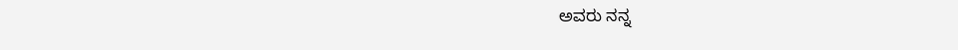ಅವರು ನನ್ನ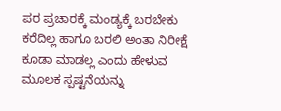ಪರ ಪ್ರಚಾರಕ್ಕೆ ಮಂಡ್ಯಕ್ಕೆ ಬರಬೇಕು ಕರೆದಿಲ್ಲ ಹಾಗೂ ಬರಲಿ ಅಂತಾ ನಿರೀಕ್ಷೆ ಕೂಡಾ ಮಾಡಲ್ಲ ಎಂದು ಹೇಳುವ ಮೂಲಕ ಸ್ಪಷ್ಟನೆಯನ್ನು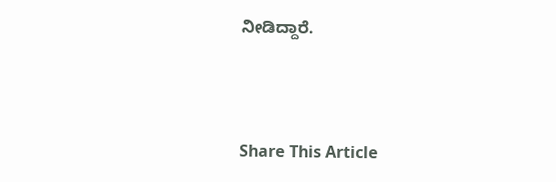ನೀಡಿದ್ದಾರೆ.



Share This Article